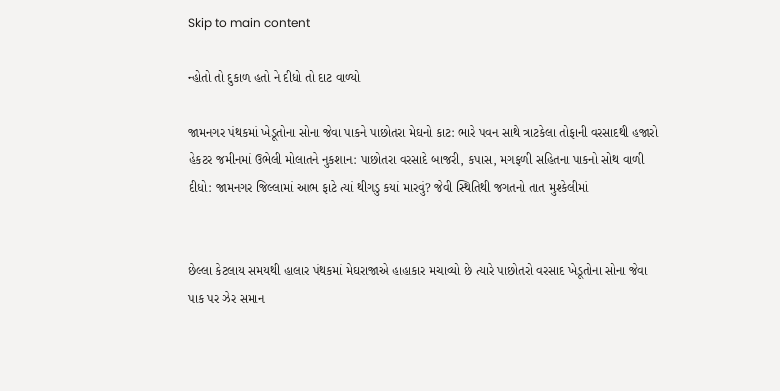Skip to main content

ન્હોતો તો દુકાળ હતો ને દીધો તો દાટ વાળ્યો

જામનગર પંથકમાં ખેડૂતોના સોના જેવા પાકને પાછોતરા મેઘનો કાટ: ભારે પવન સાથે ત્રાટકેલા તોફાની વરસાદથી હજારો હેકટર જમીનમાં ઉભેલી મોલાતને નુકશાન: પાછોતરા વરસાદે બાજરી, કપાસ, મગફળી સહિતના પાકનો સોથ વાળી દીધો: જામનગર જિલ્લામાં આભ ફાટે ત્યાં થીગડુ કયાં મારવું? જેવી સ્થિતિથી જગતનો તાત મુશ્કેલીમાં


છેલ્લા કેટલાય સમયથી હાલાર પંથકમાં મેઘરાજાએ હાહાકાર મચાવ્યો છે ત્યારે પાછોતરો વરસાદ ખેડૂતોના સોના જેવા પાક પર ઝેર સમાન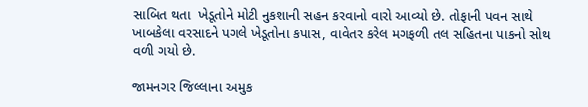સાબિત થતા  ખેડૂતોને મોટી નુકશાની સહન કરવાનો વારો આવ્યો છે. તોફાની પવન સાથે ખાબકેલા વરસાદને પગલે ખેડૂતોના કપાસ, વાવેતર કરેલ મગફળી તલ સહિતના પાકનો સોથ વળી ગયો છે.

જામનગર જિલ્લાના અમુક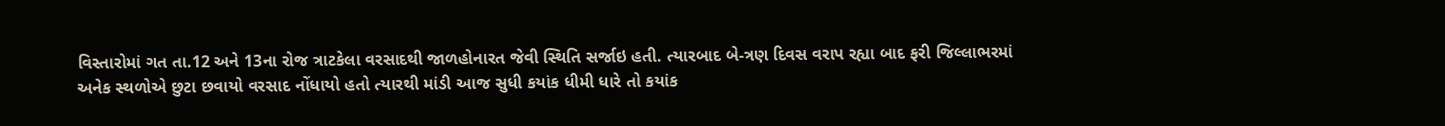વિસ્તારોમાં ગત તા.12 અને 13ના રોજ ત્રાટકેલા વરસાદથી જાળહોનારત જેવી સ્થિતિ સર્જાઇ હતી. ત્યારબાદ બે-ત્રણ દિવસ વરાપ રહ્યા બાદ ફરી જિલ્લાભરમાં અનેક સ્થળોએ છુટા છવાયો વરસાદ નોંધાયો હતો ત્યારથી માંડી આજ સુધી કયાંક ધીમી ધારે તો કયાંક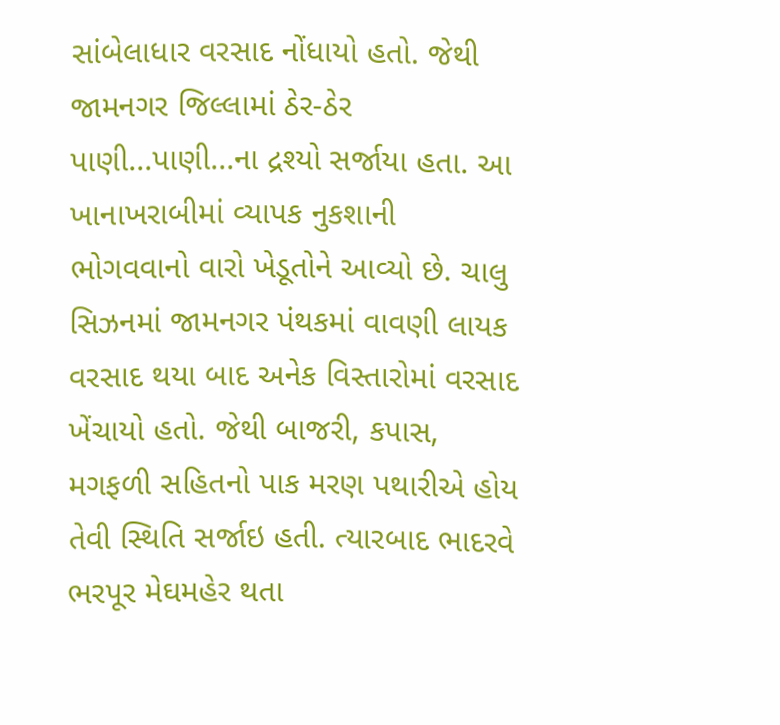સાંબેલાધાર વરસાદ નોંધાયો હતો. જેથી જામનગર જિલ્લામાં ઠેર-ઠેર પાણી...પાણી...ના દ્રશ્યો સર્જાયા હતા. આ ખાનાખરાબીમાં વ્યાપક નુકશાની ભોગવવાનો વારો ખેડૂતોને આવ્યો છે. ચાલુ સિઝનમાં જામનગર પંથકમાં વાવણી લાયક વરસાદ થયા બાદ અનેક વિસ્તારોમાં વરસાદ ખેંચાયો હતો. જેથી બાજરી, કપાસ, મગફળી સહિતનો પાક મરણ પથારીએ હોય તેવી સ્થિતિ સર્જાઇ હતી. ત્યારબાદ ભાદરવે ભરપૂર મેઘમહેર થતા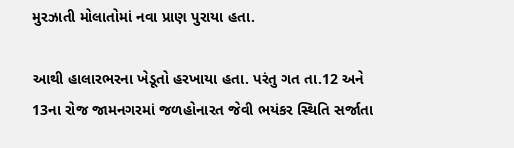મુરઝાતી મોલાતોમાં નવા પ્રાણ પુરાયા હતા.

આથી હાલારભરના ખેડૂતો હરખાયા હતા. પરંતુ ગત તા.12 અને 13ના રોજ જામનગરમાં જળહોનારત જેવી ભયંકર સ્થિતિ સર્જાતા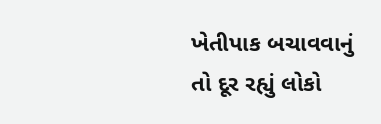ખેતીપાક બચાવવાનું તો દૂર રહ્યું લોકો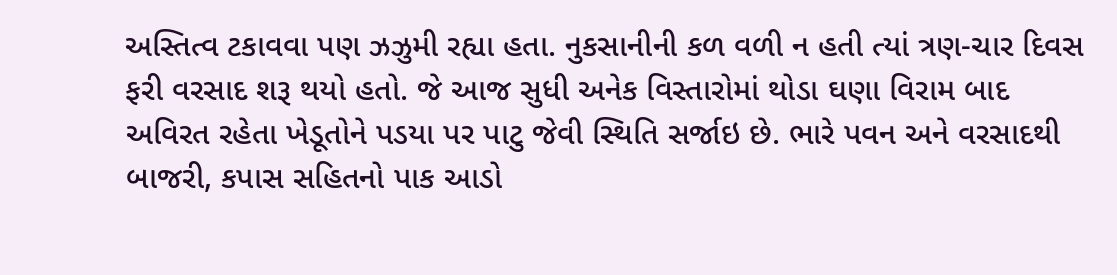અસ્તિત્વ ટકાવવા પણ ઝઝુમી રહ્યા હતા. નુકસાનીની કળ વળી ન હતી ત્યાં ત્રણ-ચાર દિવસ ફરી વરસાદ શરૂ થયો હતો. જે આજ સુધી અનેક વિસ્તારોમાં થોડા ઘણા વિરામ બાદ અવિરત રહેતા ખેડૂતોને પડયા પર પાટુ જેવી સ્થિતિ સર્જાઇ છે. ભારે પવન અને વરસાદથી બાજરી, કપાસ સહિતનો પાક આડો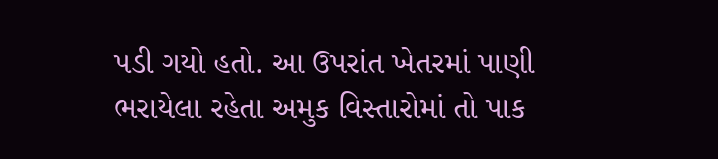પડી ગયો હતો. આ ઉપરાંત ખેતરમાં પાણી ભરાયેલા રહેતા અમુક વિસ્તારોમાં તો પાક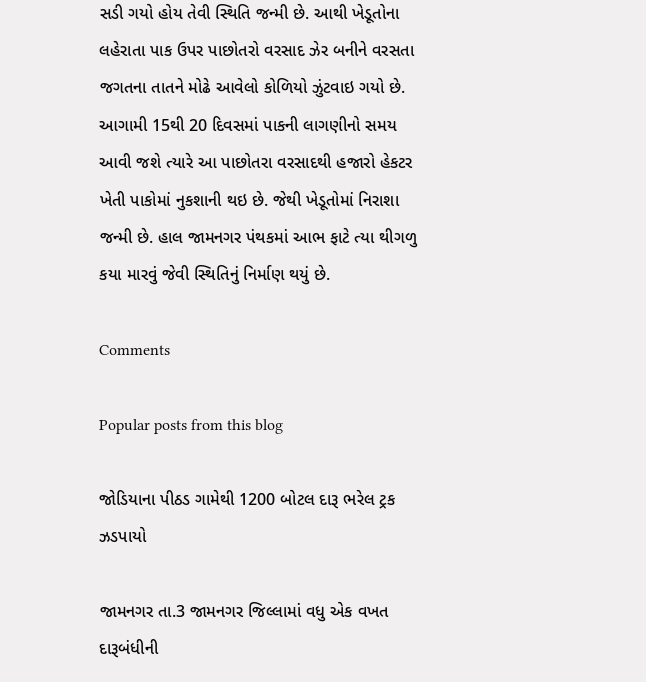સડી ગયો હોય તેવી સ્થિતિ જન્મી છે. આથી ખેડૂતોના લહેરાતા પાક ઉપર પાછોતરો વરસાદ ઝેર બનીને વરસતા જગતના તાતને મોઢે આવેલો કોળિયો ઝુંટવાઇ ગયો છે. આગામી 15થી 20 દિવસમાં પાકની લાગણીનો સમય આવી જશે ત્યારે આ પાછોતરા વરસાદથી હજારો હેકટર ખેતી પાકોમાં નુકશાની થઇ છે. જેથી ખેડૂતોમાં નિરાશા જન્મી છે. હાલ જામનગર પંથકમાં આભ ફાટે ત્યા થીગળુ કયા મારવું જેવી સ્થિતિનું નિર્માણ થયું છે.

Comments

Popular posts from this blog

જોડિયાના પીઠડ ગામેથી 1200 બોટલ દારૂ ભરેલ ટ્રક ઝડપાયો

જામનગર તા.3 જામનગર જિલ્લામાં વધુ એક વખત દારૂબંધીની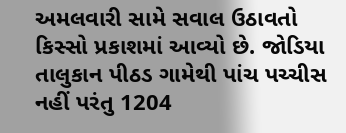અમલવારી સામે સવાલ ઉઠાવતો કિસ્સો પ્રકાશમાં આવ્યો છે. જોડિયા તાલુકાન પીઠડ ગામેથી પાંચ પચ્ચીસ નહીં પરંતુ 1204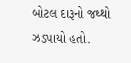બોટલ દારૂનો જથ્થો ઝડપાયો હતો.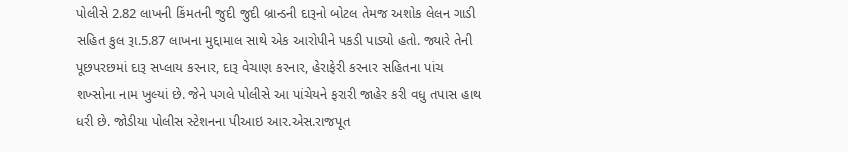પોલીસે 2.82 લાખની કિંમતની જુદી જુદી બ્રાન્ડની દારૂનો બોટલ તેમજ અશોક લેલન ગાડી સહિત કુલ રૂા.5.87 લાખના મુદ્દામાલ સાથે એક આરોપીને પકડી પાડ્યો હતો. જ્યારે તેની પૂછપરછમાં દારૂ સપ્લાય કરનાર, દારૂ વેચાણ કરનાર, હેરાફેરી કરનાર સહિતના પાંચ શખ્સોના નામ ખુલ્યાં છે. જેને પગલે પોલીસે આ પાંચેયને ફરારી જાહેર કરી વધુ તપાસ હાથ ધરી છે. જોડીયા પોલીસ સ્ટેશનના પીઆઇ આર.એસ.રાજપૂત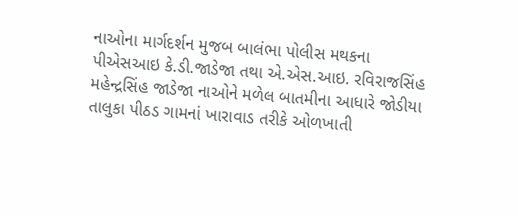નાઓના માર્ગદર્શન મુજબ બાલંભા પોલીસ મથકના પીએસઆઇ કે.ડી.જાડેજા તથા એ.એસ.આઇ. રવિરાજસિંહ મહેન્દ્રસિંહ જાડેજા નાઓને મળેલ બાતમીના આધારે જોડીયા તાલુકા પીઠડ ગામનાં ખારાવાડ તરીકે ઓળખાતી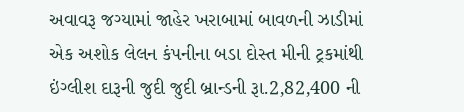અવાવરૂ જગ્યામાં જાહેર ખરાબામાં બાવળની ઝાડીમાં એક અશોક લેલન કંપનીના બડા દોસ્ત મીની ટ્રકમાંથી ઇંગ્લીશ દારૂની જુદી જુદી બ્રાન્ડની રૂા.2,82,400 ની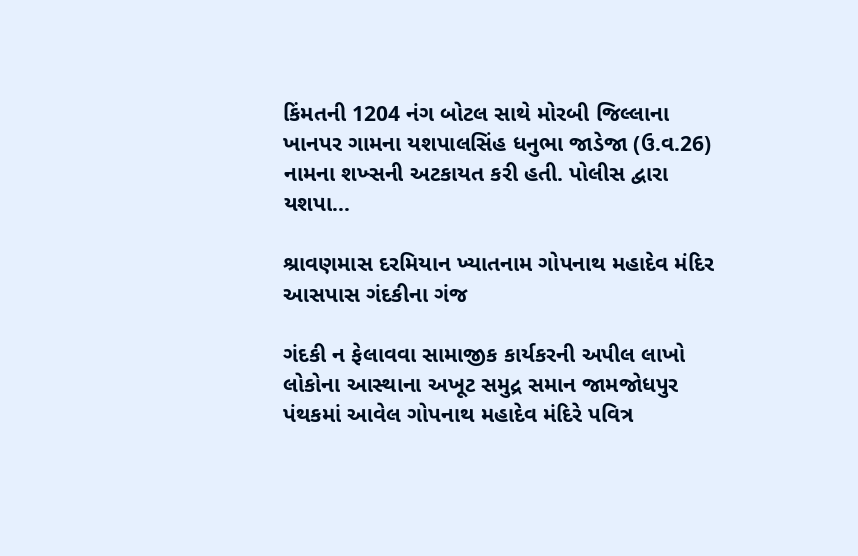કિંમતની 1204 નંગ બોટલ સાથે મોરબી જિલ્લાના ખાનપર ગામના યશપાલસિંહ ધનુભા જાડેજા (ઉ.વ.26) નામના શખ્સની અટકાયત કરી હતી. પોલીસ દ્વારા યશપા...

શ્રાવણમાસ દરમિયાન ખ્યાતનામ ગોપનાથ મહાદેવ મંદિર આસપાસ ગંદકીના ગંજ

ગંદકી ન ફેલાવવા સામાજીક કાર્યકરની અપીલ લાખો લોકોના આસ્થાના અખૂટ સમુદ્ર સમાન જામજોધપુર પંથકમાં આવેલ ગોપનાથ મહાદેવ મંદિરે પવિત્ર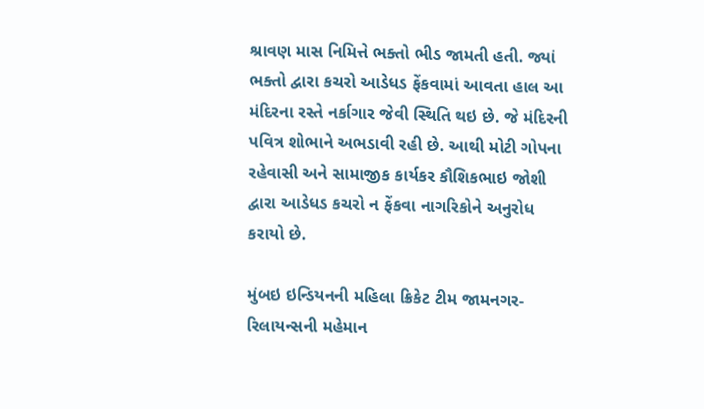શ્રાવણ માસ નિમિત્તે ભક્તો ભીડ જામતી હતી. જ્યાં ભક્તો દ્વારા કચરો આડેધડ ફેંકવામાં આવતા હાલ આ મંદિરના રસ્તે નર્કાગાર જેવી સ્થિતિ થઇ છે. જે મંદિરની પવિત્ર શોભાને અભડાવી રહી છે. આથી મોટી ગોપના રહેવાસી અને સામાજીક કાર્યકર કૌશિકભાઇ જોશી દ્વારા આડેધડ કચરો ન ફેંકવા નાગરિકોને અનુરોધ કરાયો છે.

મુંબઇ ઇન્ડિયનની મહિલા ક્રિકેટ ટીમ જામનગર-રિલાયન્સની મહેમાન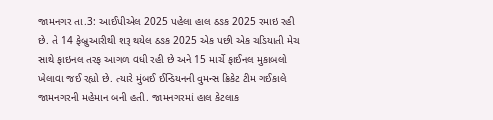જામનગર તા.3: આઈપીએલ 2025 પહેલા હાલ ઠઙક 2025 રમાઇ રહી છે. તે 14 ફેબ્રુઆરીથી શરૂ થયેલ ઠઙક 2025 એક પછી એક ચડિયાતી મેચ સાથે ફાઇનલ તરફ આગળ વધી રહી છે અને 15 માર્ચે ફાઈનલ મુકાબલો ખેલાવા જઈ રહ્યો છે. ત્યારે મુંબઈ ઈન્ડિયનની વુમન્સ ક્રિકેટ ટીમ ગઈકાલે જામનગરની મહેમાન બની હતી. જામનગરમાં હાલ કેટલાક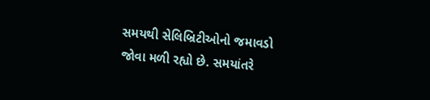સમયથી સેલિબ્રિટીઓનો જમાવડો જોવા મળી રહ્યો છે. સમયાંતરે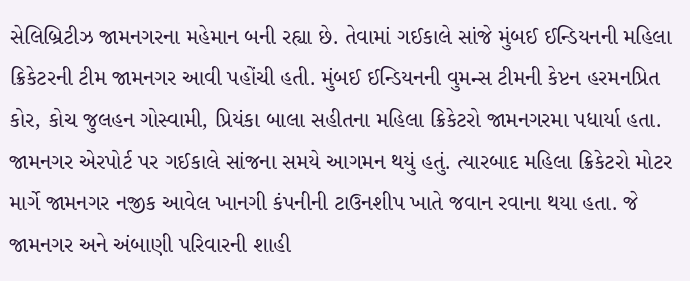સેલિબ્રિટીઝ જામનગરના મહેમાન બની રહ્યા છે. તેવામાં ગઈકાલે સાંજે મુંબઈ ઈન્ડિયનની મહિલા ક્રિકેટરની ટીમ જામનગર આવી પહોંચી હતી. મુંબઈ ઈન્ડિયનની વુમન્સ ટીમની કેપ્ટન હરમનપ્રિત કોર, કોચ જુલહન ગોસ્વામી, પ્રિયંકા બાલા સહીતના મહિલા ક્રિકેટરો જામનગરમા પધાર્યા હતા.  જામનગર એરપોર્ટ પર ગઈકાલે સાંજના સમયે આગમન થયું હતું. ત્યારબાદ મહિલા ક્રિકેટરો મોટર માર્ગે જામનગર નજીક આવેલ ખાનગી કંપનીની ટાઉનશીપ ખાતે જવાન રવાના થયા હતા. જે જામનગર અને અંબાણી પરિવારની શાહી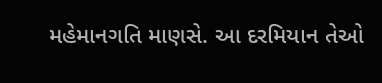મહેમાનગતિ માણસે. આ દરમિયાન તેઓ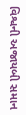વિશ્વની અજાયબી સમાન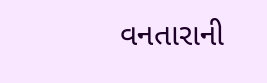વનતારાની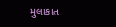મુલાકાત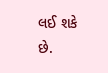લઈ શકે છે.